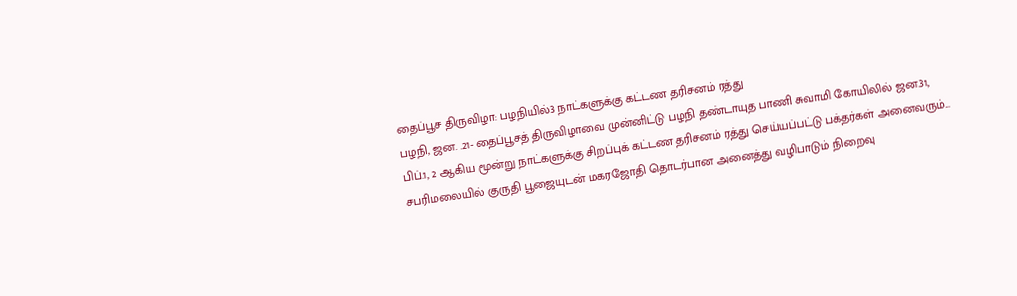தைப்பூச திருவிழா: பழநியில்3 நாட்களுக்கு கட்டண தரிசனம் ரத்து
பழநி, ஜன. .21- தைப்பூசத் திருவிழாவை முன்னிட்டு பழநி தண்டாயுத பாணி சுவாமி கோயிலில் ஜன.31, பிப்.1, 2 ஆகிய மூன்று நாட்களுக்கு சிறப்புக் கட்டண தரிசனம் ரத்து செய்யப்பட்டு பக்தர்கள் அனைவரும்...
சபரிமலையில் குருதி பூஜையுடன் மகரஜோதி தொடர்பான அனைத்து வழிபாடும் நிறைவு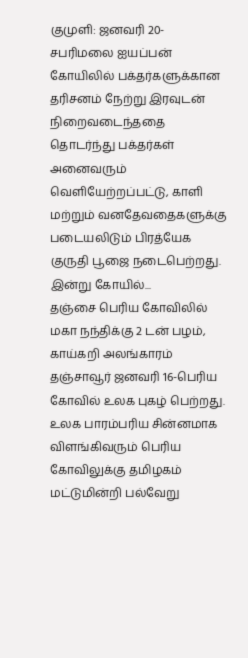குமுளி: ஜனவரி 20-சபரிமலை ஐயப்பன் கோயிலில் பக்தர்களுக்கான தரிசனம் நேற்று இரவுடன் நிறைவடைந்ததை தொடர்ந்து பக்தர்கள் அனைவரும் வெளியேற்றப்பட்டு, காளி மற்றும் வனதேவதைகளுக்கு படையலிடும் பிரத்யேக குருதி பூஜை நடைபெற்றது. இன்று கோயில்...
தஞ்சை பெரிய கோவிலில் மகா நந்திக்கு 2 டன் பழம், காய்கறி அலங்காரம்
தஞ்சாவூர் ஜனவரி 16-பெரிய கோவில் உலக புகழ் பெற்றது. உலக பாரம்பரிய சின்னமாக விளங்கிவரும் பெரிய கோவிலுக்கு தமிழகம் மட்டுமின்றி பல்வேறு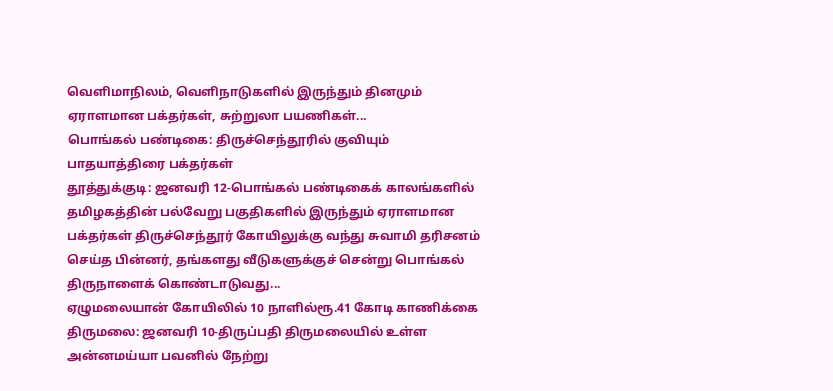வெளிமாநிலம், வெளிநாடுகளில் இருந்தும் தினமும் ஏராளமான பக்தர்கள், சுற்றுலா பயணிகள்...
பொங்கல் பண்டிகை: திருச்செந்தூரில் குவியும் பாதயாத்திரை பக்தர்கள்
தூத்துக்குடி: ஜனவரி 12-பொங்கல் பண்டிகைக் காலங்களில் தமிழகத்தின் பல்வேறு பகுதிகளில் இருந்தும் ஏராளமான பக்தர்கள் திருச்செந்தூர் கோயிலுக்கு வந்து சுவாமி தரிசனம் செய்த பின்னர், தங்களது வீடுகளுக்குச் சென்று பொங்கல் திருநாளைக் கொண்டாடுவது...
ஏழுமலையான் கோயிலில் 10 நாளில்ரூ.41 கோடி காணிக்கை
திருமலை: ஜனவரி 10-திருப்பதி திருமலையில் உள்ள அன்னமய்யா பவனில் நேற்று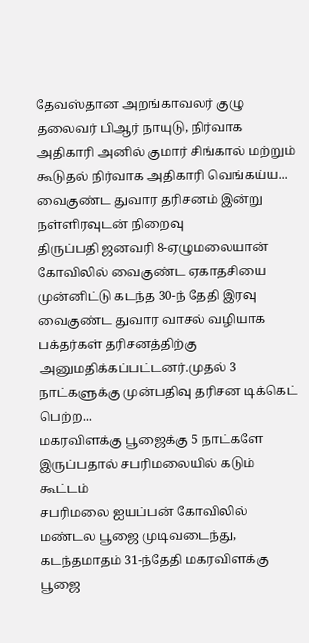தேவஸ்தான அறங்காவலர் குழு தலைவர் பிஆர் நாயுடு, நிர்வாக அதிகாரி அனில் குமார் சிங்கால் மற்றும் கூடுதல் நிர்வாக அதிகாரி வெங்கய்ய...
வைகுண்ட துவார தரிசனம் இன்று நள்ளிரவுடன் நிறைவு
திருப்பதி ஜனவரி 8-ஏழுமலையான் கோவிலில் வைகுண்ட ஏகாதசியை முன்னிட்டு கடந்த 30-ந் தேதி இரவு வைகுண்ட துவார வாசல் வழியாக பக்தர்கள் தரிசனத்திற்கு அனுமதிக்கப்பட்டனர்.முதல் 3 நாட்களுக்கு முன்பதிவு தரிசன டிக்கெட் பெற்ற...
மகரவிளக்கு பூஜைக்கு 5 நாட்களே இருப்பதால் சபரிமலையில் கடும் கூட்டம்
சபரிமலை ஐயப்பன் கோவிலில் மண்டல பூஜை முடிவடைந்து, கடந்தமாதம் 31-ந்தேதி மகரவிளக்கு பூஜை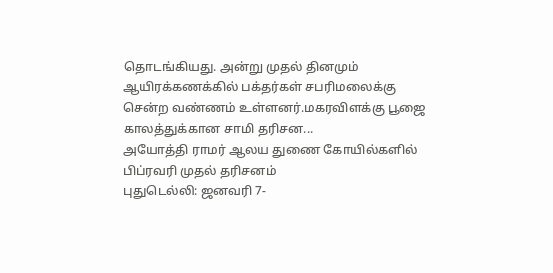தொடங்கியது. அன்று முதல் தினமும் ஆயிரக்கணக்கில் பக்தர்கள் சபரிமலைக்கு சென்ற வண்ணம் உள்ளனர்.மகரவிளக்கு பூஜை காலத்துக்கான சாமி தரிசன...
அயோத்தி ராமர் ஆலய துணை கோயில்களில் பிப்ரவரி முதல் தரிசனம்
புதுடெல்லி: ஜனவரி 7-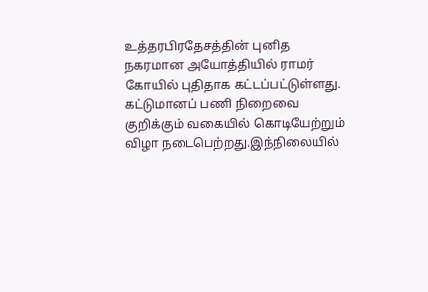உத்தரபிரதேசத்தின் புனித நகரமான அயோத்தியில் ராமர் கோயில் புதிதாக கட்டப்பட்டுள்ளது. கட்டுமானப் பணி நிறைவை குறிக்கும் வகையில் கொடியேற்றும் விழா நடைபெற்றது.இந்நிலையில்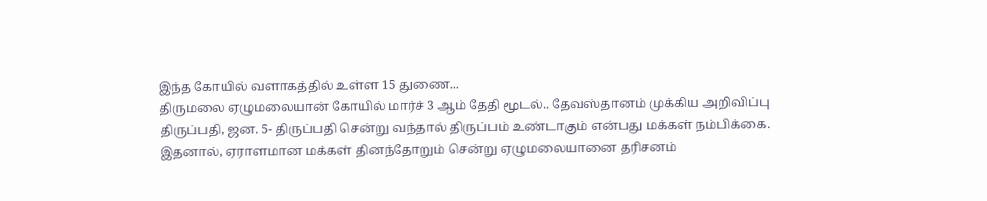இந்த கோயில் வளாகத்தில் உள்ள 15 துணை...
திருமலை ஏழுமலையான் கோயில் மார்ச் 3 ஆம் தேதி மூடல்.. தேவஸ்தானம் முக்கிய அறிவிப்பு
திருப்பதி, ஜன. 5- திருப்பதி சென்று வந்தால் திருப்பம் உண்டாகும் என்பது மக்கள் நம்பிக்கை. இதனால், ஏராளமான மக்கள் தினந்தோறும் சென்று ஏழுமலையானை தரிசனம்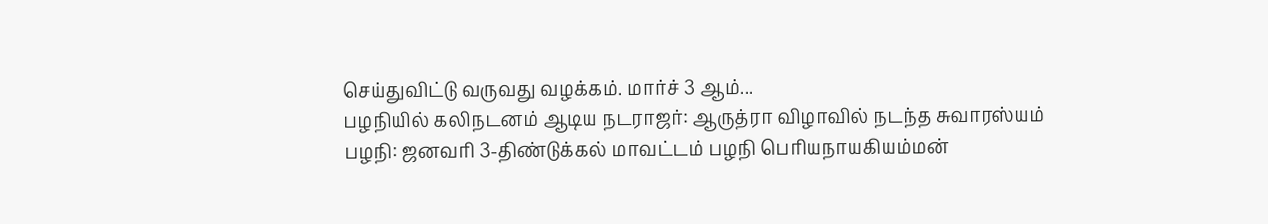செய்துவிட்டு வருவது வழக்கம். மார்ச் 3 ஆம்...
பழநியில் கலிநடனம் ஆடிய நடராஜர்: ஆருத்ரா விழாவில் நடந்த சுவாரஸ்யம்
பழநி: ஜனவரி 3-திண்டுக்கல் மாவட்டம் பழநி பெரியநாயகியம்மன்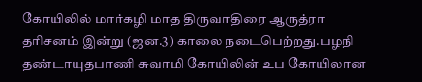கோயிலில் மார்கழி மாத திருவாதிரை ஆருத்ரா தரிசனம் இன்று (ஜன.3) காலை நடைபெற்றது.பழநி தண்டாயுதபாணி சுவாமி கோயிலின் உப கோயிலான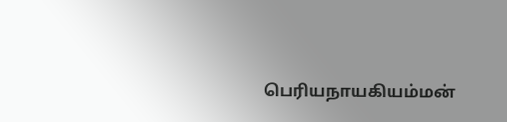பெரியநாயகியம்மன்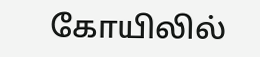கோயிலில்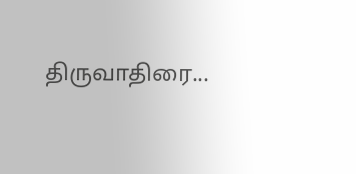திருவாதிரை...